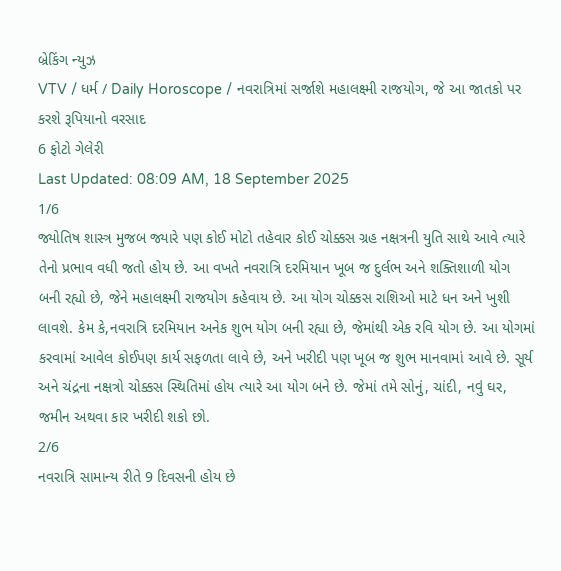બ્રેકિંગ ન્યુઝ
VTV / ધર્મ / Daily Horoscope / નવરાત્રિમાં સર્જાશે મહાલક્ષ્મી રાજયોગ, જે આ જાતકો પર કરશે રૂપિયાનો વરસાદ
6 ફોટો ગેલેરી
Last Updated: 08:09 AM, 18 September 2025
1/6
જ્યોતિષ શાસ્ત્ર મુજબ જ્યારે પણ કોઈ મોટો તહેવાર કોઈ ચોક્કસ ગ્રહ નક્ષત્રની યુતિ સાથે આવે ત્યારે તેનો પ્રભાવ વધી જતો હોય છે. આ વખતે નવરાત્રિ દરમિયાન ખૂબ જ દુર્લભ અને શક્તિશાળી યોગ બની રહ્યો છે, જેને મહાલક્ષ્મી રાજયોગ કહેવાય છે. આ યોગ ચોક્કસ રાશિઓ માટે ધન અને ખુશી લાવશે. કેમ કે,નવરાત્રિ દરમિયાન અનેક શુભ યોગ બની રહ્યા છે, જેમાંથી એક રવિ યોગ છે. આ યોગમાં કરવામાં આવેલ કોઈપણ કાર્ય સફળતા લાવે છે, અને ખરીદી પણ ખૂબ જ શુભ માનવામાં આવે છે. સૂર્ય અને ચંદ્રના નક્ષત્રો ચોક્કસ સ્થિતિમાં હોય ત્યારે આ યોગ બને છે. જેમાં તમે સોનું, ચાંદી, નવું ઘર, જમીન અથવા કાર ખરીદી શકો છો.
2/6
નવરાત્રિ સામાન્ય રીતે 9 દિવસની હોય છે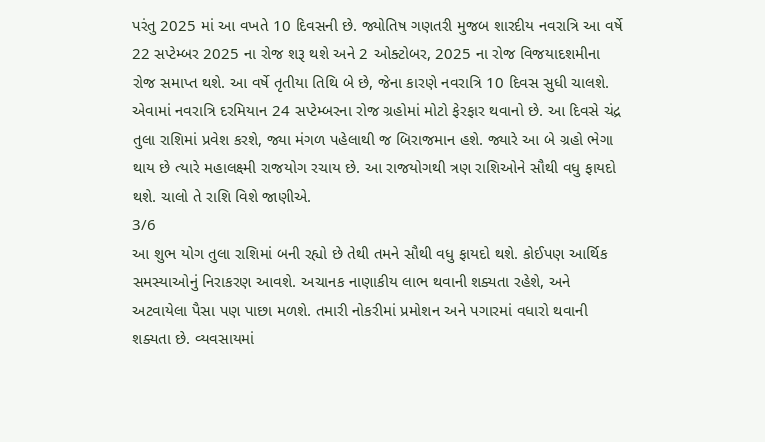પરંતુ 2025 માં આ વખતે 10 દિવસની છે. જ્યોતિષ ગણતરી મુજબ શારદીય નવરાત્રિ આ વર્ષે 22 સપ્ટેમ્બર 2025 ના રોજ શરૂ થશે અને 2 ઓક્ટોબર, 2025 ના રોજ વિજયાદશમીના રોજ સમાપ્ત થશે. આ વર્ષે તૃતીયા તિથિ બે છે, જેના કારણે નવરાત્રિ 10 દિવસ સુધી ચાલશે. એવામાં નવરાત્રિ દરમિયાન 24 સપ્ટેમ્બરના રોજ ગ્રહોમાં મોટો ફેરફાર થવાનો છે. આ દિવસે ચંદ્ર તુલા રાશિમાં પ્રવેશ કરશે, જ્યા મંગળ પહેલાથી જ બિરાજમાન હશે. જ્યારે આ બે ગ્રહો ભેગા થાય છે ત્યારે મહાલક્ષ્મી રાજયોગ રચાય છે. આ રાજયોગથી ત્રણ રાશિઓને સૌથી વધુ ફાયદો થશે. ચાલો તે રાશિ વિશે જાણીએ.
3/6
આ શુભ યોગ તુલા રાશિમાં બની રહ્યો છે તેથી તમને સૌથી વધુ ફાયદો થશે. કોઈપણ આર્થિક સમસ્યાઓનું નિરાકરણ આવશે. અચાનક નાણાકીય લાભ થવાની શક્યતા રહેશે, અને અટવાયેલા પૈસા પણ પાછા મળશે. તમારી નોકરીમાં પ્રમોશન અને પગારમાં વધારો થવાની શક્યતા છે. વ્યવસાયમાં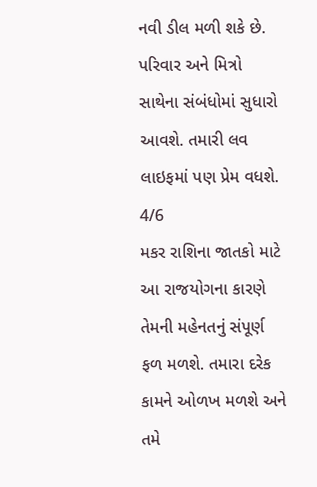નવી ડીલ મળી શકે છે. પરિવાર અને મિત્રો સાથેના સંબંધોમાં સુધારો આવશે. તમારી લવ લાઇફમાં પણ પ્રેમ વધશે.
4/6
મકર રાશિના જાતકો માટે આ રાજયોગના કારણે તેમની મહેનતનું સંપૂર્ણ ફળ મળશે. તમારા દરેક કામને ઓળખ મળશે અને તમે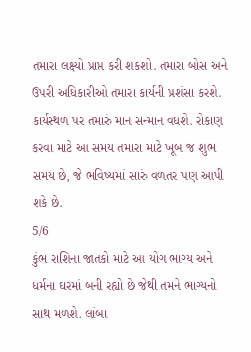તમારા લક્ષ્યો પ્રાપ્ત કરી શકશો. તમારા બોસ અને ઉપરી અધિકારીઓ તમારા કાર્યની પ્રશંસા કરશે. કાર્યસ્થળ પર તમારું માન સન્માન વધશે. રોકાણ કરવા માટે આ સમય તમારા માટે ખૂબ જ શુભ સમય છે, જે ભવિષ્યમાં સારું વળતર પણ આપી શકે છે.
5/6
કુંભ રાશિના જાતકો માટે આ યોગ ભાગ્ય અને ધર્મના ઘરમાં બની રહ્યો છે જેથી તમને ભાગ્યનો સાથ મળશે. લાંબા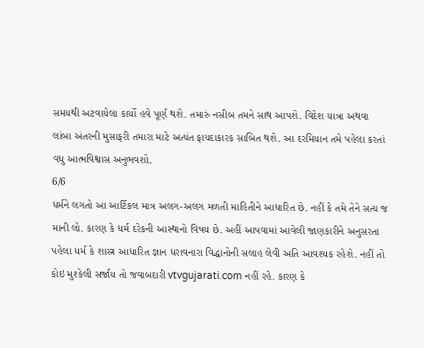સમયથી અટવાયેલા કાર્યો હવે પૂર્ણ થશે. તમારું નસીબ તમને સાથ આપશે. વિદેશ યાત્રા અથવા લાંબા અંતરની મુસાફરી તમારા માટે અત્યંત ફાયદાકારક સાબિત થશે. આ દરમિયાન તમે પહેલા કરતાં વધુ આત્મવિશ્વાસ અનુભવશો.
6/6
ધર્મને લગતો આ આર્ટિકલ માત્ર અલગ-અલગ મળતી માહિતીને આધારિત છે. નહીં કે તમે તેને સત્ય જ માની લો. કારણ કે ધર્મ દરેકની આસ્થાનો વિષય છે. અહીં આપવામાં આવેલી જાણકારીને અનુસરતા પહેલા ધર્મ કે શાસ્ત્ર આધારિત જ્ઞાન ધરાવનારા વિદ્ધાનોની સલાહ લેવી અતિ આવશ્યક રહેશે. નહીં તો કોઇ મુશ્કેલી સર્જાય તો જવાબદારી vtvgujarati.com નહીં રહે. કારણ કે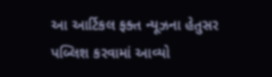આ આર્ટિકલ ફક્ત ન્યૂઝના હેતુસર પબ્લિશ કરવામાં આવ્યો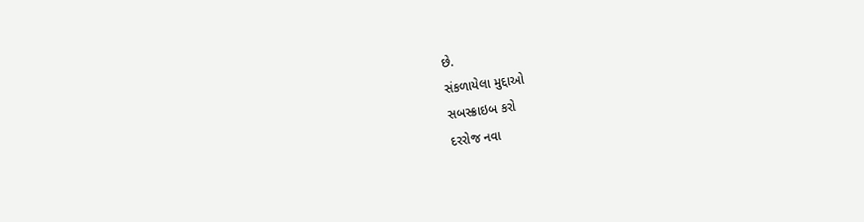છે.
સંકળાયેલા મુદ્દાઓ
સબસ્ક્રાઇબ કરો
દરરોજ નવા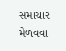સમાચાર મેળવવા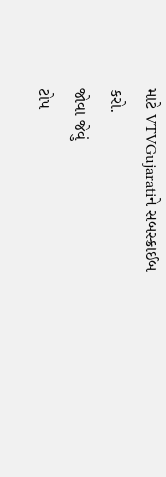માટે VTVGujaratiને સબસ્ક્રાઈબ કરો.
જોવા જેવું
ટોપ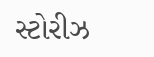સ્ટોરીઝ